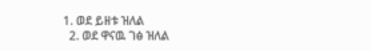1. ወደ ይዘቱ ዝለል
  2. ወደ ዋናዉ ገፅ ዝለል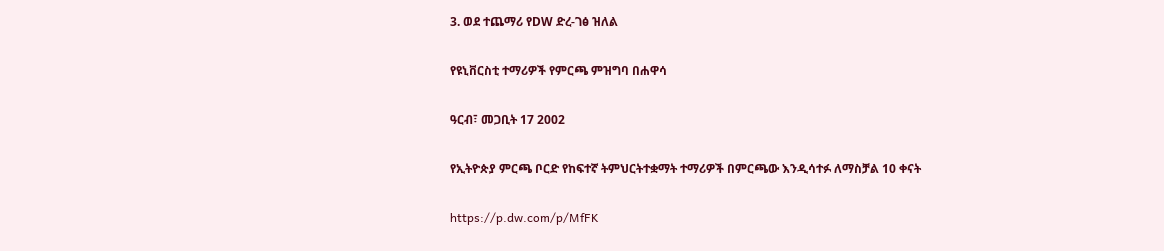3. ወደ ተጨማሪ የDW ድረ-ገፅ ዝለል

የዩኒቨርስቲ ተማሪዎች የምርጫ ምዝግባ በሐዋሳ

ዓርብ፣ መጋቢት 17 2002

የኢትዮጵያ ምርጫ ቦርድ የከፍተኛ ትምህርትተቋማት ተማሪዎች በምርጫው እንዲሳተፉ ለማስቻል 10 ቀናት

https://p.dw.com/p/MfFK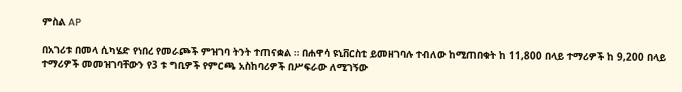ምስል AP

በአገሪቱ በመላ ሲካሄድ የነበረ የመራጮች ምዝገባ ትንት ተጠናቋል ። በሐዋሳ ዩኒቨርስቲ ይመዘገባሉ ተብለው ከሚጠበቁት ከ 11,800 በላይ ተማሪዎች ከ 9,200 በላይ ተማሪዎች መመዝገባቸውን የ3 ቱ ግቢዎች የምርጫ አስከባሪዎች በሥፍራው ለሚገኝው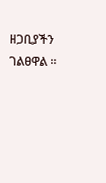ዘጋቢያችን ገልፀዋል ።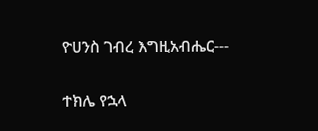ዮሀንስ ገብረ እግዚአብሔር---

ተክሌ የኋላ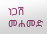ነጋሽ መሐመድ